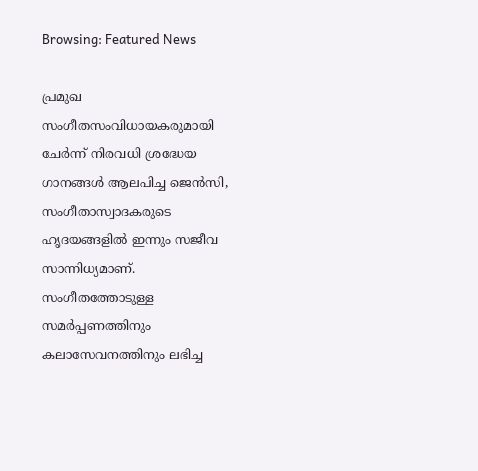Browsing: Featured News

പ്രമുഖ സംഗീതസംവിധായകരുമായി ചേര്‍ന്ന് നിരവധി ശ്രദ്ധേയ ഗാനങ്ങള്‍ ആലപിച്ച ജെന്‍സി, സംഗീതാസ്വാദകരുടെ ഹൃദയങ്ങളില്‍ ഇന്നും സജീവ സാന്നിധ്യമാണ്. സംഗീതത്തോടുള്ള സമര്‍പ്പണത്തിനും കലാസേവനത്തിനും ലഭിച്ച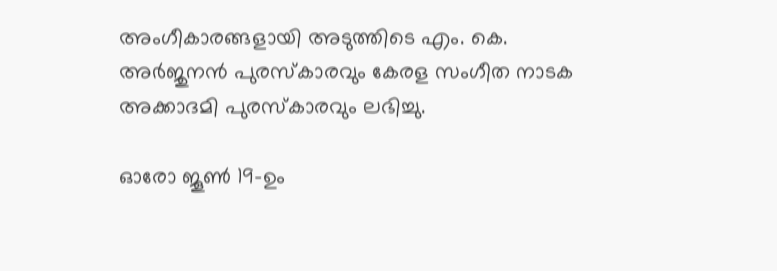അംഗീകാരങ്ങളായി അടുത്തിടെ എം. കെ. അര്‍ജുനന്‍ പുരസ്‌കാരവും കേരള സംഗീത നാടക അക്കാദമി പുരസ്‌കാരവും ലഭിച്ചു.

ഓരോ ജൂൺ 19-ഉം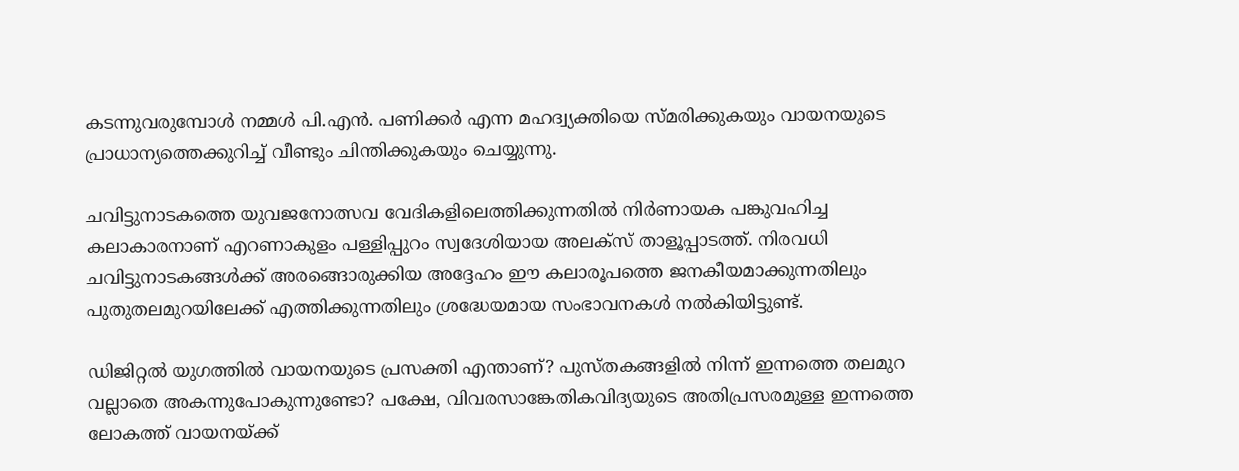കടന്നുവരുമ്പോൾ നമ്മൾ പി.എൻ. പണിക്കർ എന്ന മഹദ്വ്യക്തിയെ സ്മരിക്കുകയും വായനയുടെ പ്രാധാന്യത്തെക്കുറിച്ച് വീണ്ടും ചിന്തിക്കുകയും ചെയ്യുന്നു.

ചവിട്ടുനാടകത്തെ യുവജനോത്സവ വേദികളിലെത്തിക്കുന്നതില്‍ നിര്‍ണായക പങ്കുവഹിച്ച കലാകാരനാണ് എറണാകുളം പള്ളിപ്പുറം സ്വദേശിയായ അലക്സ് താളൂപ്പാടത്ത്. നിരവധി ചവിട്ടുനാടകങ്ങള്‍ക്ക് അരങ്ങൊരുക്കിയ അദ്ദേഹം ഈ കലാരൂപത്തെ ജനകീയമാക്കുന്നതിലും പുതുതലമുറയിലേക്ക് എത്തിക്കുന്നതിലും ശ്രദ്ധേയമായ സംഭാവനകള്‍ നല്‍കിയിട്ടുണ്ട്.

ഡിജിറ്റല്‍ യുഗത്തില്‍ വായനയുടെ പ്രസക്തി എന്താണ്? പുസ്തകങ്ങളില്‍ നിന്ന് ഇന്നത്തെ തലമുറ വല്ലാതെ അകന്നുപോകുന്നുണ്ടോ? പക്ഷേ, വിവരസാങ്കേതികവിദ്യയുടെ അതിപ്രസരമുള്ള ഇന്നത്തെ ലോകത്ത് വായനയ്ക്ക്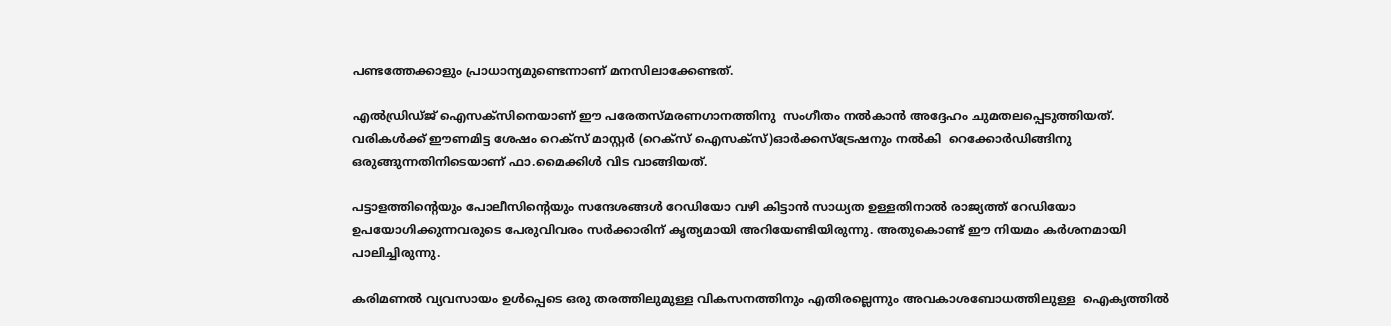പണ്ടത്തേക്കാളും പ്രാധാന്യമുണ്ടെന്നാണ് മനസിലാക്കേണ്ടത്.

എല്‍ഡ്രിഡ്ജ് ഐസക്‌സിനെയാണ് ഈ പരേതസ്മരണഗാനത്തിനു  സംഗീതം നല്‍കാന്‍ അദ്ദേഹം ചുമതലപ്പെടുത്തിയത്. വരികള്‍ക്ക് ഈണമിട്ട ശേഷം റെക്‌സ് മാസ്റ്റര്‍ (റെക്‌സ് ഐസക്‌സ്)ഓര്‍ക്കസ്‌ട്രേഷനും നല്‍കി  റെക്കോര്‍ഡിങ്ങിനു ഒരുങ്ങുന്നതിനിടെയാണ് ഫാ.മൈക്കിള്‍ വിട വാങ്ങിയത്.

പട്ടാളത്തിന്റെയും പോലീസിന്റെയും സന്ദേശങ്ങൾ റേഡിയോ വഴി കിട്ടാൻ സാധ്യത ഉള്ളതിനാൽ രാജ്യത്ത് റേഡിയോ ഉപയോഗിക്കുന്നവരുടെ പേരുവിവരം സർക്കാരിന് കൃത്യമായി അറിയേണ്ടിയിരുന്നു. അതുകൊണ്ട് ഈ നിയമം കർശനമായി പാലിച്ചിരുന്നു.

കരിമണല്‍ വ്യവസായം ഉള്‍പ്പെടെ ഒരു തരത്തിലുമുള്ള വികസനത്തിനും എതിരല്ലെന്നും അവകാശബോധത്തിലുള്ള  ഐക്യത്തില്‍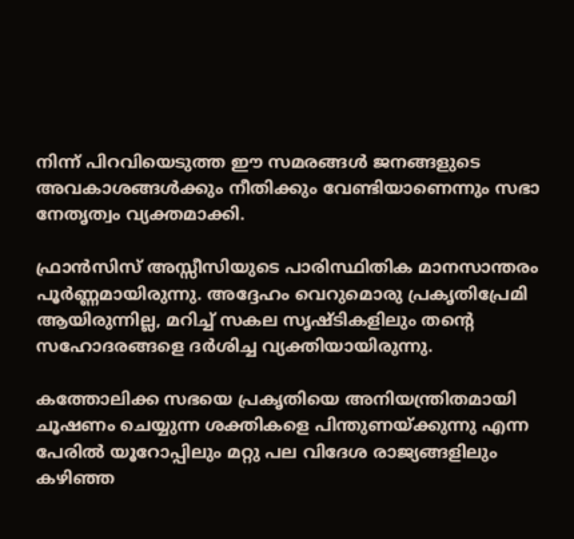നിന്ന് പിറവിയെടുത്ത ഈ സമരങ്ങള്‍ ജനങ്ങളുടെ അവകാശങ്ങള്‍ക്കും നീതിക്കും വേണ്ടിയാണെന്നും സഭാ നേതൃത്വം വ്യക്തമാക്കി.

ഫ്രാന്‍സിസ് അസ്സീസിയുടെ പാരിസ്ഥിതിക മാനസാന്തരം പൂര്‍ണ്ണമായിരുന്നു. അദ്ദേഹം വെറുമൊരു പ്രകൃതിപ്രേമി ആയിരുന്നില്ല, മറിച്ച് സകല സൃഷ്ടികളിലും തന്റെ സഹോദരങ്ങളെ ദര്‍ശിച്ച വ്യക്തിയായിരുന്നു.

കത്തോലിക്ക സഭയെ പ്രകൃതിയെ അനിയന്ത്രിതമായി ചൂഷണം ചെയ്യുന്ന ശക്തികളെ പിന്തുണയ്ക്കുന്നു എന്ന പേരില്‍ യൂറോപ്പിലും മറ്റു പല വിദേശ രാജ്യങ്ങളിലും കഴിഞ്ഞ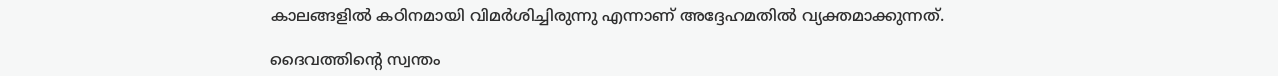കാലങ്ങളില്‍ കഠിനമായി വിമര്‍ശിച്ചിരുന്നു എന്നാണ് അദ്ദേഹമതില്‍ വ്യക്തമാക്കുന്നത്.

ദൈവത്തിന്റെ സ്വന്തം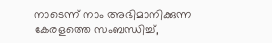നാടെന്ന് നാം അഭിമാനിക്കുന്ന കേരളത്തെ സംബന്ധിച്ച്,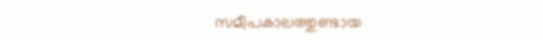സമീപകാലത്തുണ്ടായ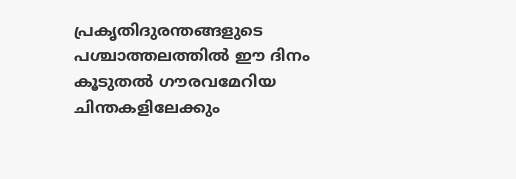പ്രകൃതിദുരന്തങ്ങളുടെ പശ്ചാത്തലത്തില്‍ ഈ ദിനം കൂടുതല്‍ ഗൗരവമേറിയ ചിന്തകളിലേക്കും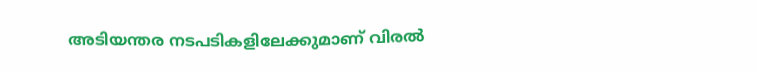അടിയന്തര നടപടികളിലേക്കുമാണ് വിരല്‍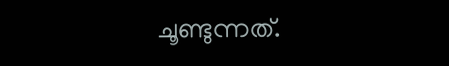ചൂണ്ടുന്നത്.